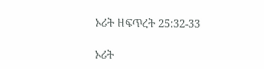ኦሪት ዘፍጥረት 25:32-33

ኦሪት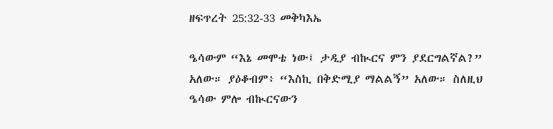ዘፍጥረት 25:32-33 መቅካእኤ

ዔሳውም “እኔ መሞቴ ነው፤ ታዲያ ብኲርና ምን ያደርግልኛል?” አለው። ያዕቆብም፥ “እስኪ በቅድሚያ ማልልኝ” አለው። ስለዚህ ዔሳው ምሎ ብኲርናውን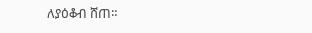ለያዕቆብ ሸጠ።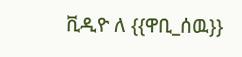ቪዲዮ ለ {{ዋቢ_ሰዉ}}